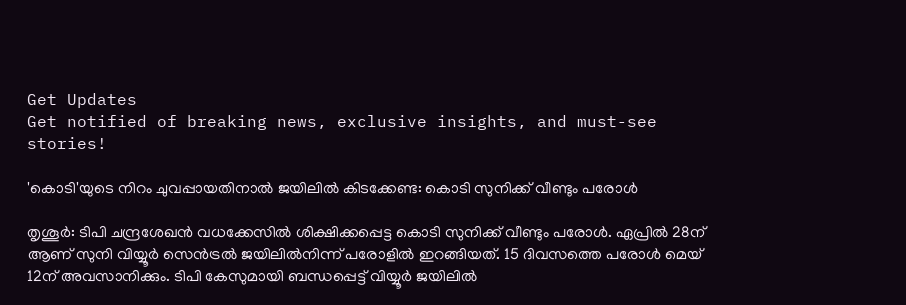Get Updates
Get notified of breaking news, exclusive insights, and must-see stories!

'കൊടി'യുടെ നിറം ചുവപ്പായതിനാല്‍ ജയിലില്‍ കിടക്കേണ്ട: കൊടി സുനിക്ക് വീണ്ടും പരോള്‍

തൃശൂര്‍: ടിപി ചന്ദ്രശേഖന്‍ വധക്കേസില്‍ ശിക്ഷിക്കപ്പെട്ട കൊടി സുനിക്ക് വീണ്ടും പരോള്‍. ഏപ്രില്‍ 28ന് ആണ് സുനി വിയ്യൂര്‍ സെന്‍ട്രല്‍ ജയിലില്‍നിന്ന് പരോളില്‍ ഇറങ്ങിയത്. 15 ദിവസത്തെ പരോള്‍ മെയ് 12ന് അവസാനിക്കും. ടിപി കേസുമായി ബന്ധപ്പെട്ട് വിയ്യൂര്‍ ജയിലില്‍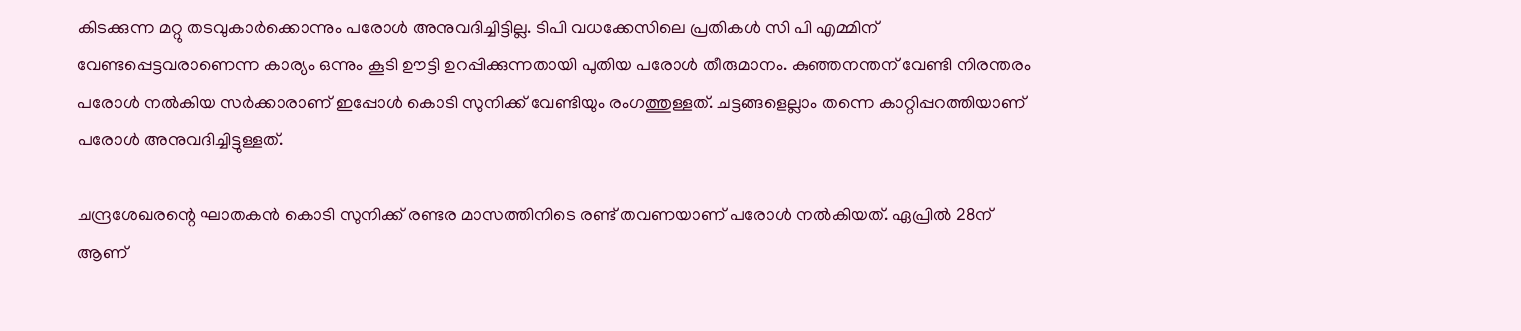കിടക്കുന്ന മറ്റു തടവുകാര്‍ക്കൊന്നും പരോള്‍ അനുവദിച്ചിട്ടില്ല. ടിപി വധക്കേസിലെ പ്രതികള്‍ സി പി എമ്മിന് വേണ്ടപ്പെട്ടവരാണെന്ന കാര്യം ഒന്നും കൂടി ഊട്ടി ഉറപ്പിക്കുന്നതായി പുതിയ പരോള്‍ തീരുമാനം. കുഞ്ഞനന്തന് വേണ്ടി നിരന്തരം പരോള്‍ നല്‍കിയ സര്‍ക്കാരാണ് ഇപ്പോള്‍ കൊടി സുനിക്ക് വേണ്ടിയും രംഗത്തുള്ളത്. ചട്ടങ്ങളെല്ലാം തന്നെ കാറ്റിപ്പറത്തിയാണ് പരോള്‍ അനുവദിച്ചിട്ടുള്ളത്.

ചന്ദ്രശേഖരന്റെ ഘാതകന്‍ കൊടി സുനിക്ക് രണ്ടര മാസത്തിനിടെ രണ്ട് തവണയാണ് പരോള്‍ നല്‍കിയത്. ഏപ്രില്‍ 28ന് ആണ്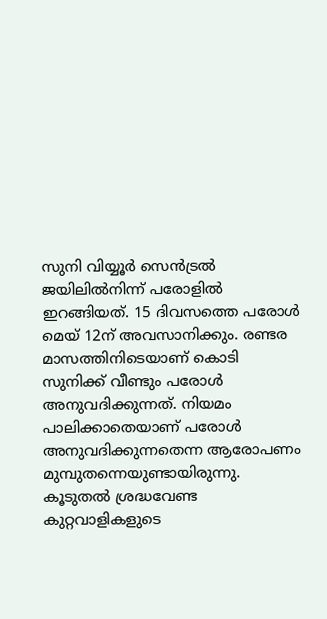സുനി വിയ്യൂര്‍ സെന്‍ട്രല്‍ ജയിലില്‍നിന്ന് പരോളില്‍ ഇറങ്ങിയത്. 15 ദിവസത്തെ പരോള്‍ മെയ് 12ന് അവസാനിക്കും. രണ്ടര മാസത്തിനിടെയാണ് കൊടി സുനിക്ക് വീണ്ടും പരോള്‍ അനുവദിക്കുന്നത്. നിയമം പാലിക്കാതെയാണ് പരോള്‍ അനുവദിക്കുന്നതെന്ന ആരോപണം മുമ്പുതന്നെയുണ്ടായിരുന്നു. കൂടുതല്‍ ശ്രദ്ധവേണ്ട കുറ്റവാളികളുടെ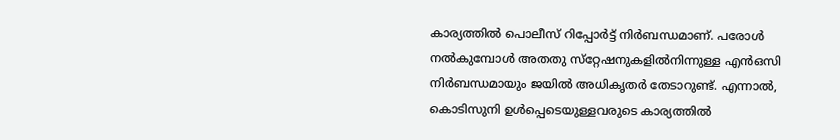കാര്യത്തില്‍ പൊലീസ് റിപ്പോര്‍ട്ട് നിര്‍ബന്ധമാണ്. പരോള്‍ നല്‍കുമ്പോള്‍ അതതു സ്‌റ്റേഷനുകളില്‍നിന്നുള്ള എന്‍ഒസി നിര്‍ബന്ധമായും ജയില്‍ അധികൃതര്‍ തേടാറുണ്ട്. എന്നാല്‍, കൊടിസുനി ഉള്‍പ്പെടെയുള്ളവരുടെ കാര്യത്തില്‍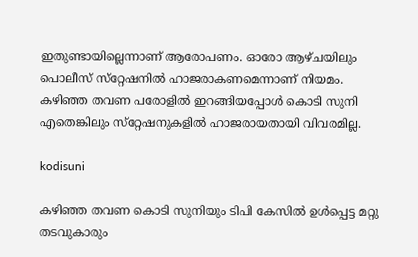ഇതുണ്ടായില്ലെന്നാണ് ആരോപണം. ഓരോ ആഴ്ചയിലും പൊലീസ് സ്‌റ്റേഷനില്‍ ഹാജരാകണമെന്നാണ് നിയമം. കഴിഞ്ഞ തവണ പരോളില്‍ ഇറങ്ങിയപ്പോള്‍ കൊടി സുനി എതെങ്കിലും സ്‌റ്റേഷനുകളില്‍ ഹാജരായതായി വിവരമില്ല.

kodisuni

കഴിഞ്ഞ തവണ കൊടി സുനിയും ടിപി കേസില്‍ ഉള്‍പ്പെട്ട മറ്റു തടവുകാരും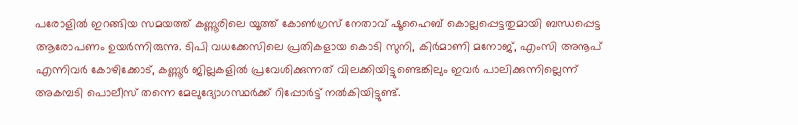പരോളില്‍ ഇറങ്ങിയ സമയത്ത് കണ്ണൂരിലെ യൂത്ത് കോണ്‍ഗ്രസ് നേതാവ് ഷൂഹൈബ് കൊല്ലപ്പെട്ടതുമായി ബന്ധപ്പെട്ട ആരോപണം ഉയര്‍ന്നിരുന്നു. ടിപി വധക്കേസിലെ പ്രതികളായ കൊടി സുനി, കിര്‍മാണി മനോജ്, എംസി അനൂപ് എന്നിവര്‍ കോഴിക്കോട്, കണ്ണൂര്‍ ജില്ലകളില്‍ പ്രവേശിക്കുന്നത് വിലക്കിയിട്ടുണ്ടെങ്കിലും ഇവര്‍ പാലിക്കുന്നില്ലെന്ന് അകമ്പടി പൊലീസ് തന്നെ മേലുദ്യോഗസ്ഥര്‍ക്ക് റിപ്പോര്‍ട്ട് നല്‍കിയിട്ടുണ്ട്.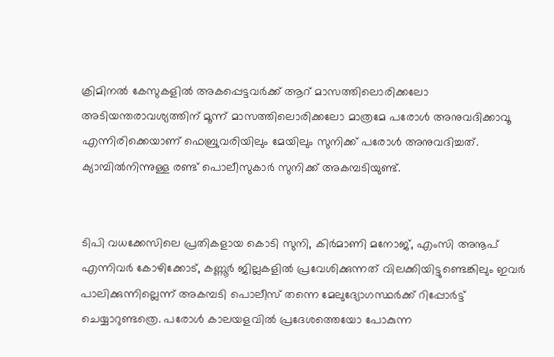ക്രിമിനല്‍ കേസുകളില്‍ അകപ്പെട്ടവര്‍ക്ക് ആറ് മാസത്തിലൊരിക്കലോ അടിയന്തരാവശ്യത്തിന് മൂന്ന് മാസത്തിലൊരിക്കലോ മാത്രമേ പരോള്‍ അനുവദിക്കാവൂ എന്നിരിക്കെയാണ് ഫെബ്രുവരിയിലും മേയിലും സുനിക്ക് പരോള്‍ അനുവദിച്ചത്. ക്യാമ്പില്‍നിന്നുള്ള രണ്ട് പൊലീസുകാര്‍ സുനിക്ക് അകമ്പടിയുണ്ട്.


ടിപി വധക്കേസിലെ പ്രതികളായ കൊടി സുനി, കിര്‍മാണി മനോജ്, എംസി അനൂപ് എന്നിവര്‍ കോഴിക്കോട്, കണ്ണൂര്‍ ജില്ലകളില്‍ പ്രവേശിക്കുന്നത് വിലക്കിയിട്ടുണ്ടെങ്കിലും ഇവര്‍ പാലിക്കുന്നില്ലെന്ന് അകമ്പടി പൊലീസ് തന്നെ മേലുദ്യോഗസ്ഥര്‍ക്ക് റിപ്പോര്‍ട്ട് ചെയ്യാറുണ്ടത്രെ. പരോള്‍ കാലയളവില്‍ പ്രദേശത്തെയോ പോകുന്ന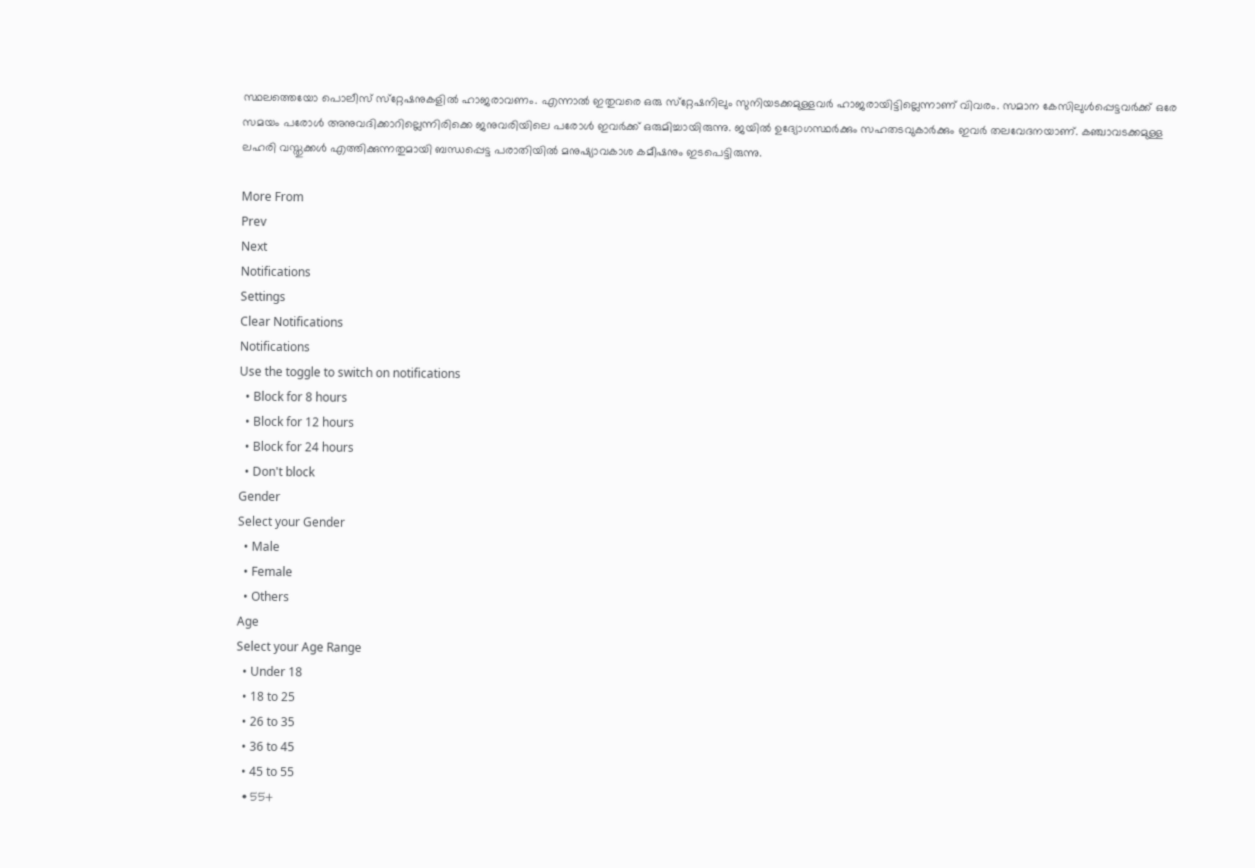സ്ഥലത്തെയോ പൊലീസ് സ്‌റ്റേഷനുകളില്‍ ഹാജരാവണം. എന്നാല്‍ ഇതുവരെ ഒരു സ്‌റ്റേഷനിലും സുനിയടക്കമുള്ളവര്‍ ഹാജരായിട്ടില്ലെന്നാണ് വിവരം. സമാന കേസിലുള്‍പ്പെട്ടവര്‍ക്ക് ഒരേ സമയം പരോള്‍ അനുവദിക്കാറില്ലെന്നിരിക്കെ ജനുവരിയിലെ പരോള്‍ ഇവര്‍ക്ക് ഒരുമിച്ചായിരുന്നു. ജയില്‍ ഉദ്യോഗസ്ഥര്‍ക്കും സഹതടവുകാര്‍ക്കും ഇവര്‍ തലവേദനയാണ്. കഞ്ചാവടക്കമുള്ള ലഹരി വസ്തുക്കള്‍ എത്തിക്കുന്നതുമായി ബന്ധപ്പെട്ട പരാതിയില്‍ മനുഷ്യാവകാശ കമീഷനും ഇടപെട്ടിരുന്നു.

More From
Prev
Next
Notifications
Settings
Clear Notifications
Notifications
Use the toggle to switch on notifications
  • Block for 8 hours
  • Block for 12 hours
  • Block for 24 hours
  • Don't block
Gender
Select your Gender
  • Male
  • Female
  • Others
Age
Select your Age Range
  • Under 18
  • 18 to 25
  • 26 to 35
  • 36 to 45
  • 45 to 55
  • 55+